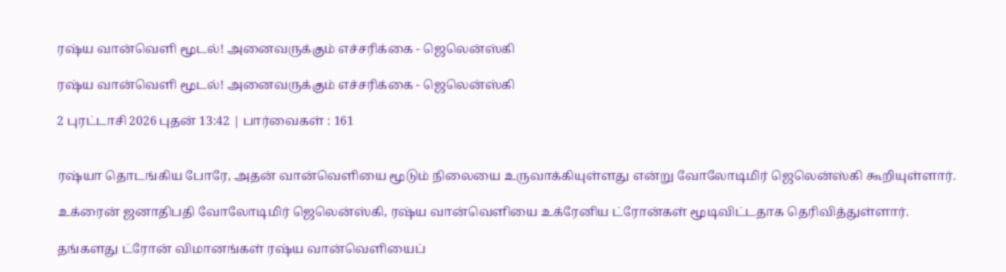ரஷ்ய வான்வெளி மூடல்! அனைவருக்கும் எச்சரிக்கை - ஜெலென்ஸ்கி

ரஷ்ய வான்வெளி மூடல்! அனைவருக்கும் எச்சரிக்கை - ஜெலென்ஸ்கி

2 புரட்டாசி 2026 புதன் 13:42 | பார்வைகள் : 161


ரஷ்யா தொடங்கிய போரே, அதன் வான்வெளியை மூடும் நிலையை உருவாக்கியுள்ளது என்று வோலோடிமிர் ஜெலென்ஸ்கி கூறியுள்ளார்.

உக்ரைன் ஜனாதிபதி வோலோடிமிர் ஜெலென்ஸ்கி, ரஷ்ய வான்வெளியை உக்ரேனிய ட்ரோன்கள் மூடிவிட்டதாக தெரிவித்துள்ளார்.

தங்களது ட்ரோன் விமானங்கள் ரஷ்ய வான்வெளியைப்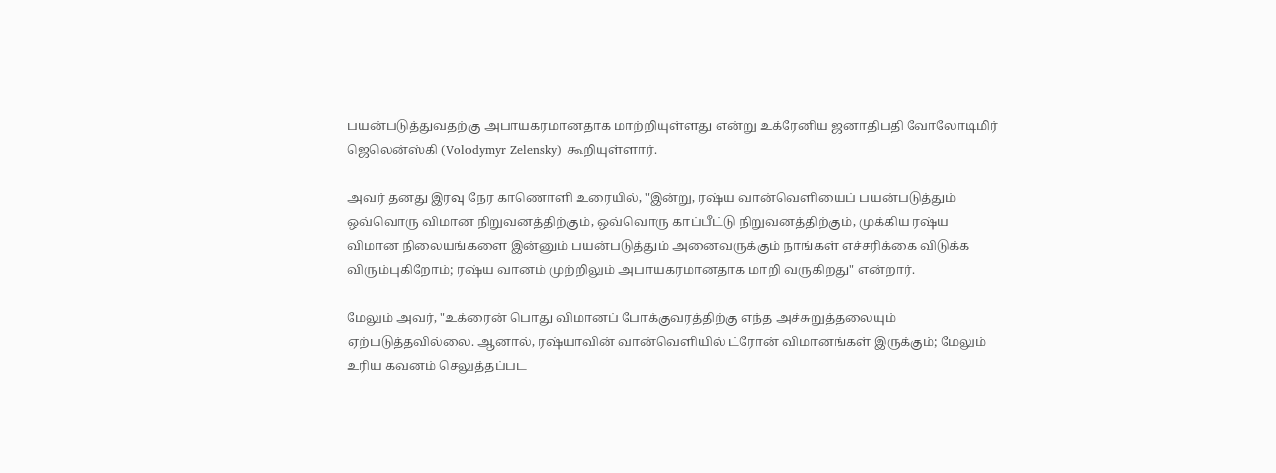பயன்படுத்துவதற்கு அபாயகரமானதாக மாற்றியுள்ளது என்று உக்ரேனிய ஜனாதிபதி வோலோடிமிர் ஜெலென்ஸ்கி (Volodymyr Zelensky) கூறியுள்ளார்.

அவர் தனது இரவு நேர காணொளி உரையில், "இன்று, ரஷ்ய வான்வெளியைப் பயன்படுத்தும் ஒவ்வொரு விமான நிறுவனத்திற்கும், ஒவ்வொரு காப்பீட்டு நிறுவனத்திற்கும், முக்கிய ரஷ்ய விமான நிலையங்களை இன்னும் பயன்படுத்தும் அனைவருக்கும் நாங்கள் எச்சரிக்கை விடுக்க விரும்புகிறோம்; ரஷ்ய வானம் முற்றிலும் அபாயகரமானதாக மாறி வருகிறது" என்றார்.

மேலும் அவர், "உக்ரைன் பொது விமானப் போக்குவரத்திற்கு எந்த அச்சுறுத்தலையும் ஏற்படுத்தவில்லை. ஆனால், ரஷ்யாவின் வான்வெளியில் ட்ரோன் விமானங்கள் இருக்கும்; மேலும் உரிய கவனம் செலுத்தப்பட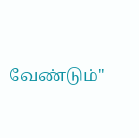வேண்டும்"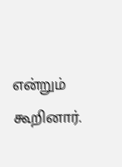என்றும் கூறினார்.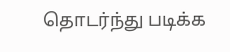தொடர்ந்து படிக்க